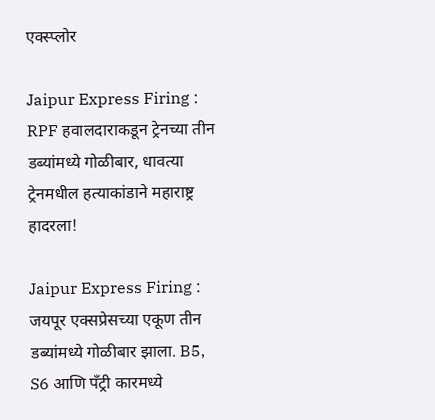एक्स्प्लोर

Jaipur Express Firing : RPF हवालदाराकडून ट्रेनच्या तीन डब्यांमध्ये गोळीबार, धावत्या ट्रेनमधील हत्याकांडाने महाराष्ट्र हादरला!

Jaipur Express Firing : जयपूर एक्सप्रेसच्या एकूण तीन डब्यांमध्ये गोळीबार झाला. B5, S6 आणि पँट्री कारमध्ये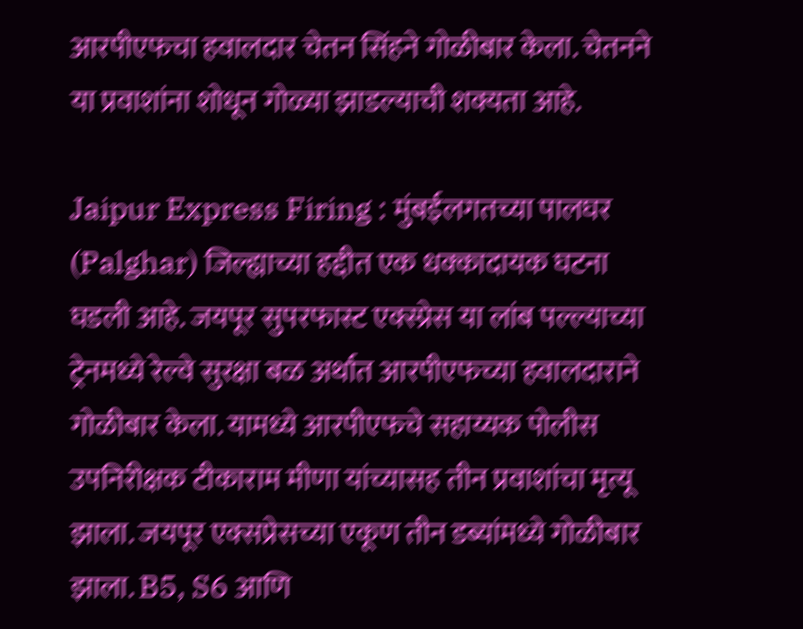आरपीएफचा हवालदार चेतन सिंहने गोळीबार केला. चेतनने या प्रवाशांना शोधून गोळ्या झाडल्याची शक्यता आहे.

Jaipur Express Firing : मुंबईलगतच्या पालघर (Palghar) जिल्ह्याच्या हद्दीत एक धक्कादायक घटना घडली आहे. जयपूर सुपरफास्ट एक्स्प्रेस या लांब पल्ल्याच्या ट्रेनमध्ये रेल्वे सुरक्षा बळ अर्थात आरपीएफच्या हवालदाराने गोळीबार केला. यामध्ये आरपीएफचे सहाय्यक पोलीस उपनिरीक्षक टीकाराम मीणा यांच्यासह तीन प्रवाशांचा मृत्यू झाला. जयपूर एक्सप्रेसच्या एकूण तीन डब्यांमध्ये गोळीबार झाला. B5, S6 आणि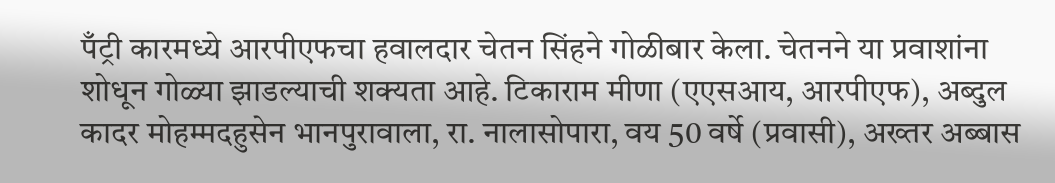पँट्री कारमध्ये आरपीएफचा हवालदार चेतन सिंहने गोळीबार केला. चेतनने या प्रवाशांना शोधून गोळ्या झाडल्याची शक्यता आहे. टिकाराम मीणा (एएसआय, आरपीएफ), अब्दुल कादर मोहम्मदहुसेन भानपुरावाला, रा. नालासोपारा, वय 50 वर्षे (प्रवासी), अख्तर अब्बास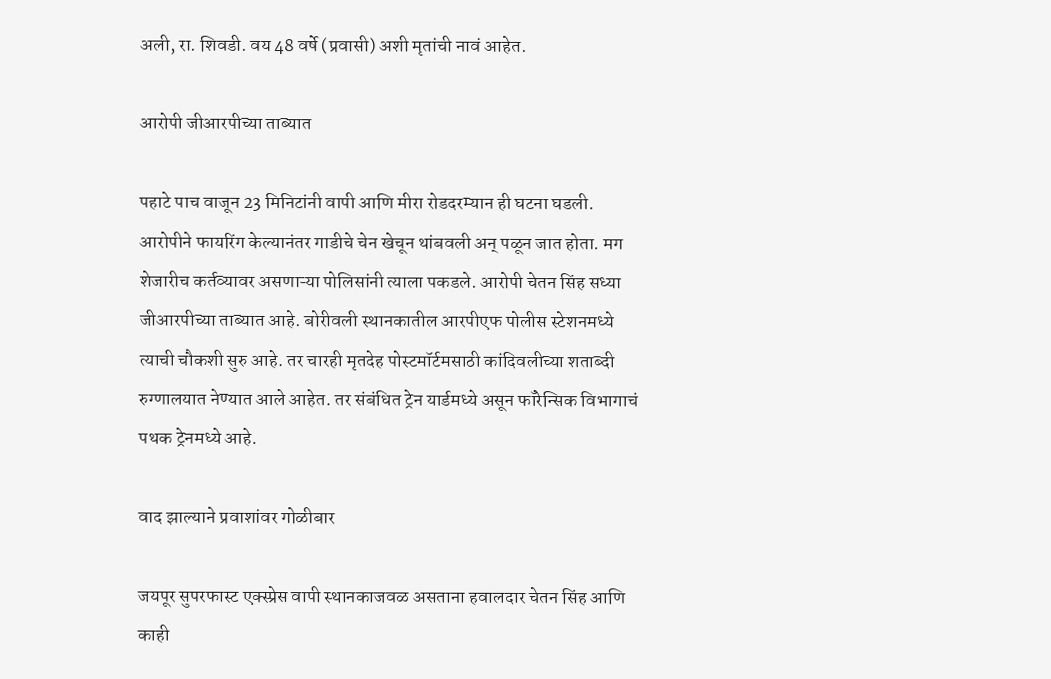अली, रा. शिवडी. वय 48 वर्षे (प्रवासी) अशी मृतांची नावं आहेत.

आरोपी जीआरपीच्या ताब्यात

पहाटे पाच वाजून 23 मिनिटांनी वापी आणि मीरा रोडदरम्यान ही घटना घडली. आरोपीने फायरिंग केल्यानंतर गाडीचे चेन खेचून थांबवली अन् पळून जात होता. मग शेजारीच कर्तव्यावर असणाऱ्या पोलिसांनी त्याला पकडले. आरोपी चेतन सिंह सध्या जीआरपीच्या ताब्यात आहे. बोरीवली स्थानकातील आरपीएफ पोलीस स्टेशनमध्ये त्याची चौकशी सुरु आहे. तर चारही मृतदेह पोस्टमॉर्टमसाठी कांदिवलीच्या शताब्दी रुग्णालयात नेण्यात आले आहेत. तर संबंधित ट्रेन यार्डमध्ये असून फॉरेन्सिक विभागाचं पथक ट्रेनमध्ये आहे.

वाद झाल्याने प्रवाशांवर गोळीबार

जयपूर सुपरफास्ट एक्स्प्रेस वापी स्थानकाजवळ असताना हवालदार चेतन सिंह आणि काही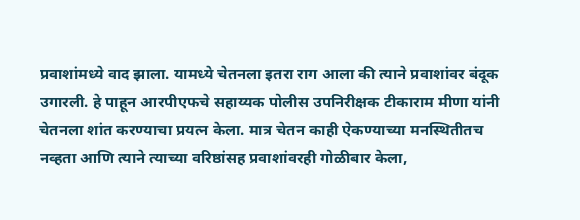प्रवाशांमध्ये वाद झाला. यामध्ये चेतनला इतरा राग आला की त्याने प्रवाशांवर बंदूक उगारली. हे पाहून आरपीएफचे सहाय्यक पोलीस उपनिरीक्षक टीकाराम मीणा यांनी चेतनला शांत करण्याचा प्रयत्न केला. मात्र चेतन काही ऐकण्याच्या मनस्थितीतच नव्हता आणि त्याने त्याच्या वरिष्ठांसह प्रवाशांवरही गोळीबार केला,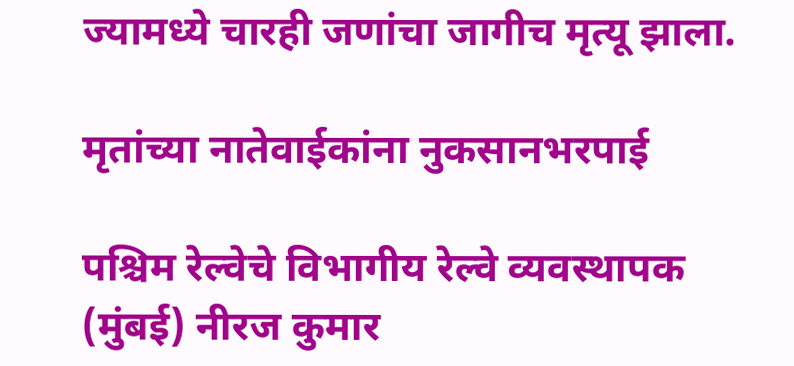ज्यामध्ये चारही जणांचा जागीच मृत्यू झाला.

मृतांच्या नातेवाईकांना नुकसानभरपाई

पश्चिम रेल्वेचे विभागीय रेल्वे व्यवस्थापक (मुंबई) नीरज कुमार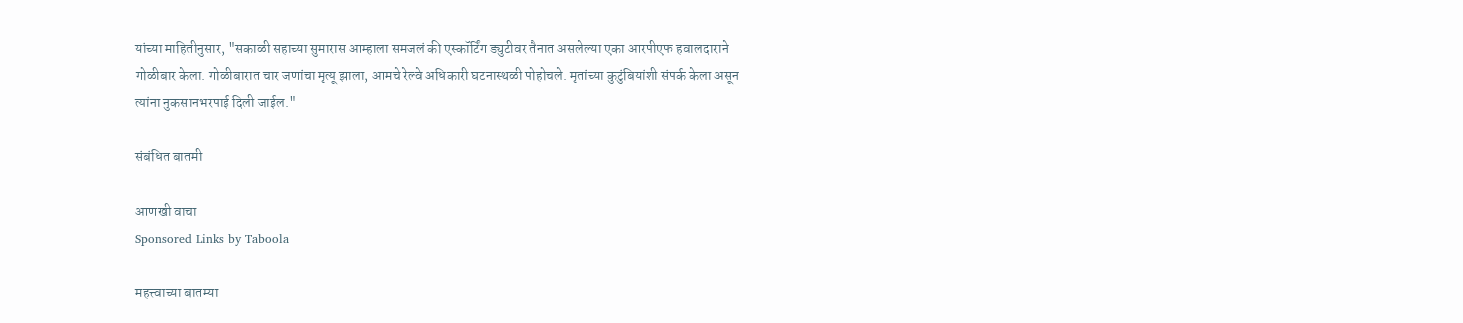यांच्या माहितीनुसार, "सकाळी सहाच्या सुमारास आम्हाला समजलं की एस्कॉर्टिंग ड्युटीवर तैनात असलेल्या एका आरपीएफ हवालदाराने गोळीबार केला. गोळीबारात चार जणांचा मृत्यू झाला, आमचे रेल्वे अधिकारी घटनास्थळी पोहोचले. मृतांच्या कुटुंबियांशी संपर्क केला असून त्यांना नुकसानभरपाई दिली जाईल."

संबंधित बातमी

आणखी वाचा
Sponsored Links by Taboola

महत्त्वाच्या बातम्या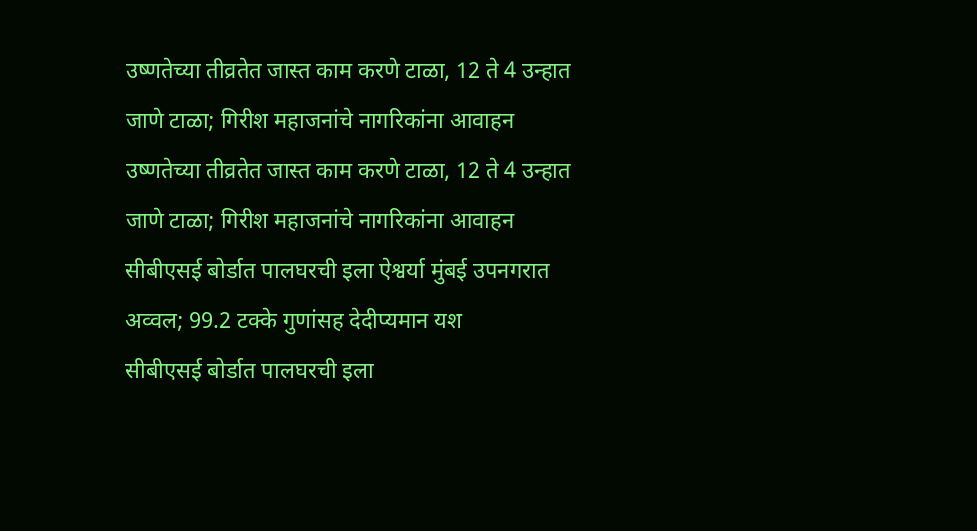उष्णतेच्या तीव्रतेत जास्त काम करणे टाळा, 12 ते 4 उन्हात जाणे टाळा; गिरीश महाजनांचे नागरिकांना आवाहन
उष्णतेच्या तीव्रतेत जास्त काम करणे टाळा, 12 ते 4 उन्हात जाणे टाळा; गिरीश महाजनांचे नागरिकांना आवाहन
सीबीएसई बोर्डात पालघरची इला ऐश्वर्या मुंबई उपनगरात अव्वल; 99.2 टक्के गुणांसह देदीप्यमान यश
सीबीएसई बोर्डात पालघरची इला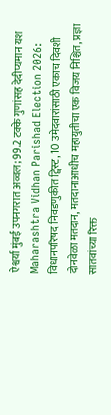ऐश्वर्या मुंबई उपनगरात अव्वल; 99.2 टक्के गुणांसह देदीप्यमान यश
Maharashtra Vidhan Parishad Election 2026: विधानपरिषद निवडणुकीत ट्विस्ट, 10 उमेदवारांसाठी एकाच दिवशी दोनवेळा मतदान, मतदानाआधीच महायुतीचा एक विजय निश्चित, प्रज्ञा सातवांच्या रिक्त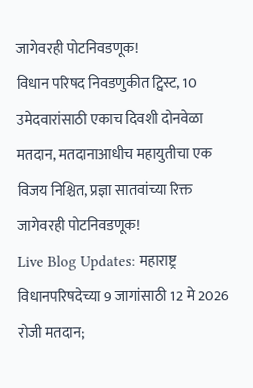जागेवरही पोटनिवडणूक!
विधान परिषद निवडणुकीत ट्विस्ट, 10 उमेदवारांसाठी एकाच दिवशी दोनवेळा मतदान, मतदानाआधीच महायुतीचा एक विजय निश्चित, प्रज्ञा सातवांच्या रिक्त जागेवरही पोटनिवडणूक!
Live Blog Updates: महाराष्ट्र विधानपरिषदेच्या 9 जागांसाठी 12 मे 2026 रोजी मतदान;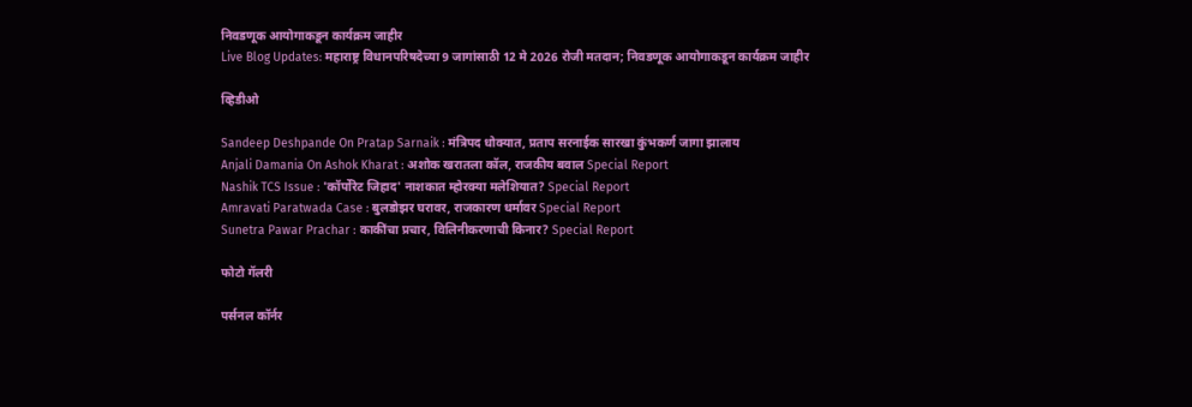निवडणूक आयोगाकडून कार्यक्रम जाहीर
Live Blog Updates: महाराष्ट्र विधानपरिषदेच्या 9 जागांसाठी 12 मे 2026 रोजी मतदान; निवडणूक आयोगाकडून कार्यक्रम जाहीर

व्हिडीओ

Sandeep Deshpande On Pratap Sarnaik : मंत्रिपद धोक्यात, प्रताप सरनाईक सारखा कुंभकर्ण जागा झालाय
Anjali Damania On Ashok Kharat : अशोक खरातला कॉल, राजकीय बवाल Special Report
Nashik TCS Issue : 'कॉर्पोरेट जिहाद' नाशकात म्होरक्या मलेशियात? Special Report
Amravati Paratwada Case : बुलडोझर घरावर, राजकारण धर्मावर Special Report
Sunetra Pawar Prachar : काकींचा प्रचार, विलिनीकरणाची किनार? Special Report

फोटो गॅलरी

पर्सनल कॉर्नर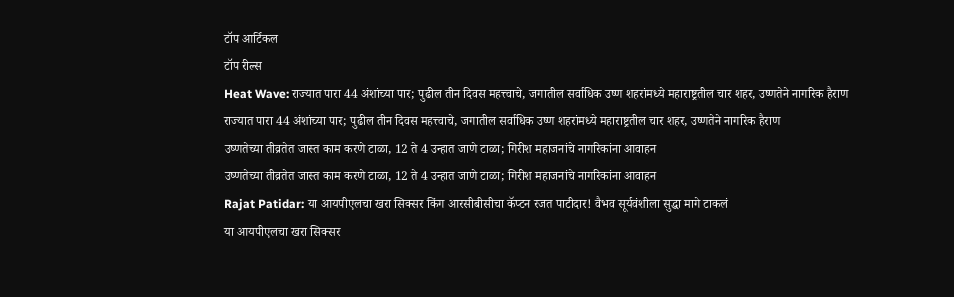टॉप आर्टिकल
टॉप रील्स
Heat Wave: राज्यात पारा 44 अंशांच्या पार; पुढील तीन दिवस महत्त्वाचे, जगातील सर्वाधिक उष्ण शहरांमध्ये महाराष्ट्रतील चार शहर, उष्णतेने नागरिक हैराण
राज्यात पारा 44 अंशांच्या पार; पुढील तीन दिवस महत्त्वाचे, जगातील सर्वाधिक उष्ण शहरांमध्ये महाराष्ट्रतील चार शहर, उष्णतेने नागरिक हैराण
उष्णतेच्या तीव्रतेत जास्त काम करणे टाळा, 12 ते 4 उन्हात जाणे टाळा; गिरीश महाजनांचे नागरिकांना आवाहन
उष्णतेच्या तीव्रतेत जास्त काम करणे टाळा, 12 ते 4 उन्हात जाणे टाळा; गिरीश महाजनांचे नागरिकांना आवाहन
Rajat Patidar: या आयपीएलचा खरा सिक्सर किंग आरसीबीसीचा कॅप्टन रजत पाटीदार! वैभव सूर्यवंशीला सुद्धा मागे टाकलं
या आयपीएलचा खरा सिक्सर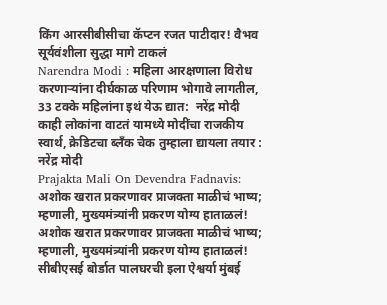किंग आरसीबीसीचा कॅप्टन रजत पाटीदार! वैभव सूर्यवंशीला सुद्धा मागे टाकलं
Narendra Modi : महिला आरक्षणाला विरोध करणाऱ्यांना दीर्घकाळ परिणाम भोगावे लागतील, 33 टक्के महिलांना इथं येऊ द्यात:  नरेंद्र मोदी
काही लोकांना वाटतं यामध्ये मोदींचा राजकीय स्वार्थ, क्रेडिटचा ब्लँक चेक तुम्हाला द्यायला तयार : नरेंद्र मोदी
Prajakta Mali On Devendra Fadnavis: अशोक खरात प्रकरणावर प्राजक्ता माळीचं भाष्य; म्हणाली, मुख्यमंत्र्यांनी प्रकरण योग्य हाताळलं!
अशोक खरात प्रकरणावर प्राजक्ता माळीचं भाष्य; म्हणाली, मुख्यमंत्र्यांनी प्रकरण योग्य हाताळलं!
सीबीएसई बोर्डात पालघरची इला ऐश्वर्या मुंबई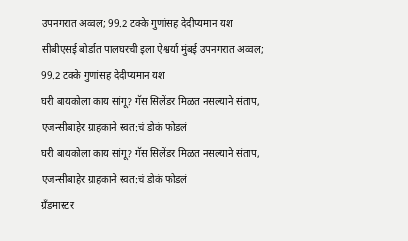उपनगरात अव्वल; 99.2 टक्के गुणांसह देदीप्यमान यश
सीबीएसई बोर्डात पालघरची इला ऐश्वर्या मुंबई उपनगरात अव्वल; 99.2 टक्के गुणांसह देदीप्यमान यश
घरी बायकोला काय सांगू? गॅस सिलेंडर मिळत नसल्याने संताप, एजन्सीबाहेर ग्राहकाने स्वत:चं डोकं फोडलं
घरी बायकोला काय सांगू? गॅस सिलेंडर मिळत नसल्याने संताप, एजन्सीबाहेर ग्राहकाने स्वत:चं डोकं फोडलं
ग्रँडमास्टर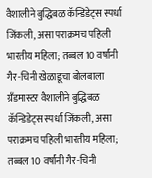वैशालीने बुद्धिबळ कॅन्डिडेट्स स्पर्धा जिंकली, असा पराक्रमच पहिली भारतीय महिला; तब्बल 10 वर्षांनी गैर-चिनी खेळाडूचा बोलबाला
ग्रँडमास्टर वैशालीने बुद्धिबळ कॅन्डिडेट्स स्पर्धा जिंकली, असा पराक्रमच पहिली भारतीय महिला; तब्बल 10 वर्षांनी गैर-चिनी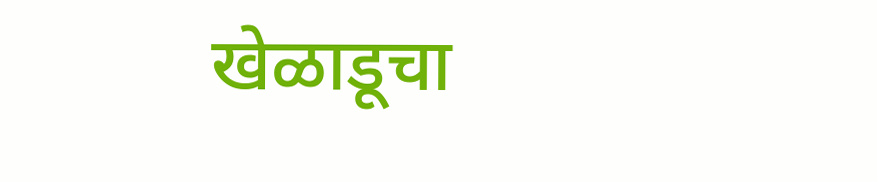खेळाडूचा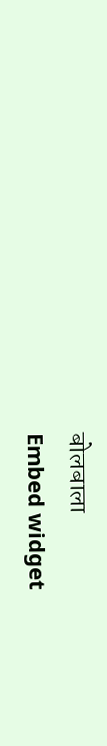बोलबाला
Embed widget